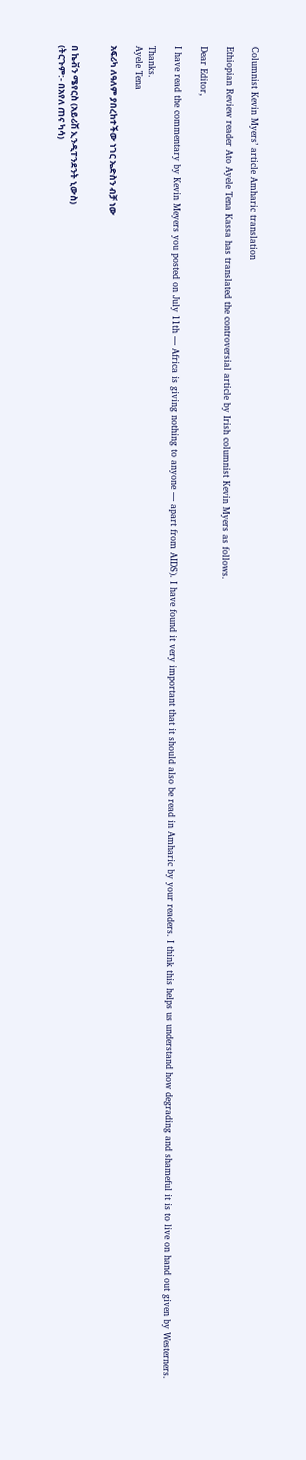Columnist Kevin Myers’ article Amharic translation

Ethiopian Review reader Ato Ayele Tena Kassa has translated the controversial article by Irish columnist Kevin Myers as follows.

Dear Editor,

I have read the commentary by Kevin Meyers you posted on July 11th — Africa is giving nothing to anyone — apart from AIDS). I have found it very important that it should also be read in Amharic by your readers. I think this helps us understand how degrading and shameful it is to live on hand out given by Westerners.

Thanks.
Ayele Tena

አፍሪካ ለዓለም ያበረከተችው ነገር ኤድስን ብቻ ነው


በ ኬቭን ሜየርስ (አይሪሽ ኢንዲፐንደንት ኒውስ)
(ትርጉም:- በአየለ ጠና ካሳ)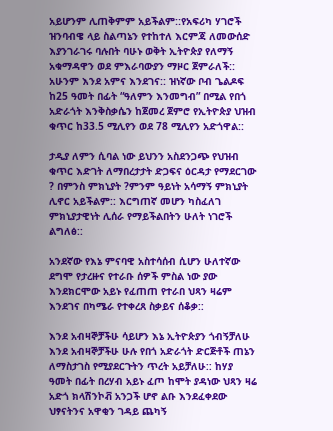አይሆንም ሊጠቅምም አይችልም::የአፍሪካ ሃገሮች ዝንባብዌ ላይ ስልጣኔን የተከተለ እርምጃ ለመውሰድ እያንገራገሩ ባሉበት ባሁኑ ወቅት ኢትዮጵያ የለማኝ አቁማዳዋን ወደ ምእራባውያን ማዞር ጀምራለች:: አሁንም እንደ አምና እንደገና:: ዝነኛው ቦብ ጌልዶፍ ከ25 ዓመት በፊት “ዓለምን እንመግብ” በሚል የበጎ አድራጎት እንቅስቃሴን ከጀመረ ጀምሮ የኢትዮጵያ ህዝብ ቁጥር ከ33.5 ሚሊየን ወደ 78 ሚሊየን አድጎዋል::

ታዲያ ለምን ሲባል ነው ይህንን አስደንጋጭ የህዝብ ቁጥር እድገት ለማበረታታት ድጋፍና ዕርዳታ የማደርገው ? በምንስ ምክኒያት ?ምንም ዓይነት አሳማኝ ምክኒያት ሊኖር አይችልም:: እርግጠኛ መሆን ካስፈለገ ምክኒያታዊነት ሊሰራ የማይችልበትን ሁለት ነገሮች ልግለፅ::

አንደኛው የእኔ ምናባዊ አስተሳሰብ ሲሆን ሁለተኛው ደግሞ የታረዙና የተራቡ ሰዎች ምስል ነው ያው እንደክርሞው አይኑ የፈጠጠ የተራበ ህጻን ዛሬም እንደገና በካሜራ የተቀረጸ ስቃይና ሰቆቃ::

እንደ አብዛኞቻችሁ ሳይሆን እኔ ኢትዮጵያን ጎብኝቻለሁ እንደ አብዛኞቻችሁ ሁሉ የበጎ አድራጎት ድርጅቶች ጠኔን ለማስታገስ የሚያደርጉትን ጥረት አይቻለሁ:: ከሃያ ዓመት በፊት በረሃብ አይኑ ፈጦ ከሞት ያዳነው ህጻን ዛሬ አድጎ ክላሽንኮቭ አንጋች ሆኖ ልቡ እንደፈቀደው ህፃናትንና አዋቂን ገዳይ ጨካኝ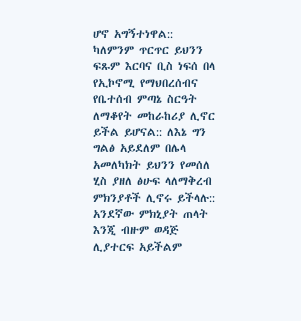ሆኖ አግኝተነዋል:: ካለምንም ጥርጥር ይህንን ፍጹም እርባና ቢስ ነፍሰ በላ የኢኮኖሚ የማህበረሰብና የቤተሰብ ምጣኔ ስርዓት ለማቆየት መከራከሪያ ሊኖር ይችል ይሆናል:: ለእኔ ግን ግልፅ አይደለም በሌላ አመለካክት ይህንን የመሰለ ሂስ ያዘለ ፅሁፍ ላለማቅረብ ምክንያቶች ሊኖሩ ይችላሉ::
አንደኛው ምክኒያት ጠላት እንጂ ብዙም ወዳጅ ሊያተርፍ አይችልም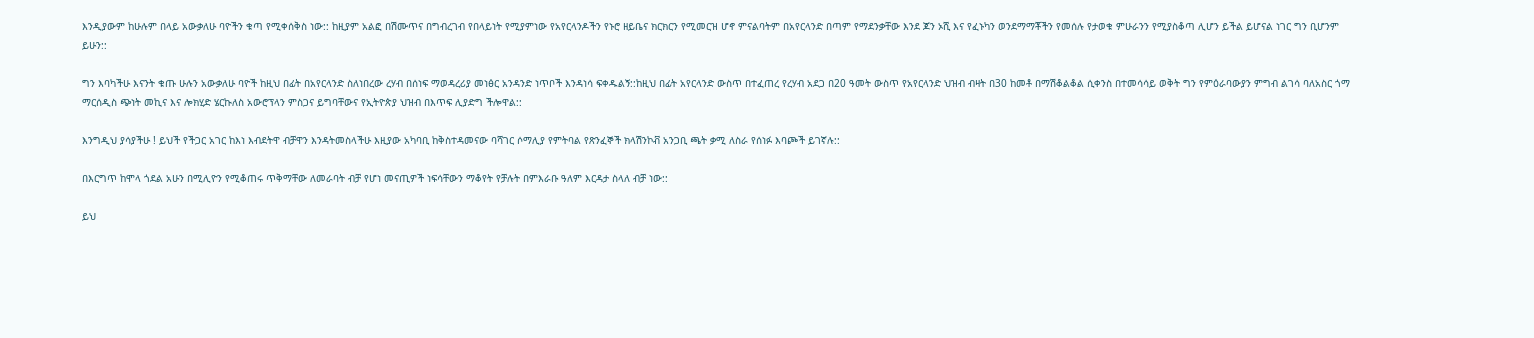እንዲያውም ከሁሉም በላይ አውቃለሁ ባዮችን ቁጣ የሚቀሰቅስ ነው:: ከዚያም አልፎ በሽሙጥና በግብረገብ የበላይነት የሚያምነው የአየርላንዶችን የኑሮ ዘይቤና ክርክርን የሚመርዝ ሆኖ ምናልባትም በአየርላንድ በጣም የማደንቃቸው እንደ ጆን ኦሺ እና የፈኑካን ወንደማማቾችን የመሰሉ የታወቁ ምሁራንን የሚያስቆጣ ሊሆን ይችል ይሆናል ነገር ግን ቢሆንም ይሁን::

ግን እባካችሁ እናንት ቁጡ ሁሉን አውቃለሁ ባዮች ከዚህ በፊት በአየርላንድ ስለነበረው ረሃብ በሰነፍ ማወዳረሪያ መነፅር አንዳንድ ነጥቦች እንዳነሳ ፍቀዱልኝ::ከዚህ በፊት አየርላንድ ውስጥ በተፈጠረ የረሃብ አደጋ በ20 ዓመት ውስጥ የአየርላንድ ህዝብ ብዛት በ30 ከመቶ በማሽቆልቆል ሲቀንስ በተመሳሳይ ወቅት ግን የምዕራባውያን ምግብ ልገሳ ባለአስር ጎማ ማርሰዲስ ጭነት መኪና እና ሎክሂድ ሄርኩለስ አውሮፕላን ምስጋና ይግባቸውና የኢትዮጵያ ህዝብ በእጥፍ ሊያድግ ችሎዋል::

እንግዲህ ያሳያችሁ ! ይህች የችጋር አገር ከእነ እብደትዋ ብቻዋን እንዳትመስላችሁ እዚያው አካባቢ ከቅስተዳመናው ባሻገር ሶማሊያ የምትባል የጽንፈኞች ክላሽንኮቭ አንጋቢ ጫት ቃሚ ለስራ የሰነፉ እባጮች ይገኛሉ::

በእርግጥ ከሞላ ጎደል አሁን በሚሊዮን የሚቆጠሩ ጥቅማቸው ለመራባት ብቻ የሆነ መናጢዎች ነፍሳቸውን ማቆየት የቻሉት በምእራቡ ዓለም እርዳታ ስላለ ብቻ ነው::

ይህ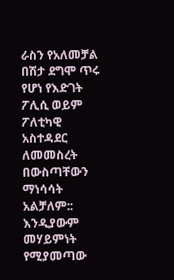ራስን የአለመቻል በሽታ ደግሞ ጥሩ የሆነ የእድገት ፖሊሲ ወይም ፖለቲካዊ አስተዳደር ለመመስረት በውስጣቸውን ማነሳሳት አልቻለም:: እንዲያውም መሃይምነት የሚያመጣው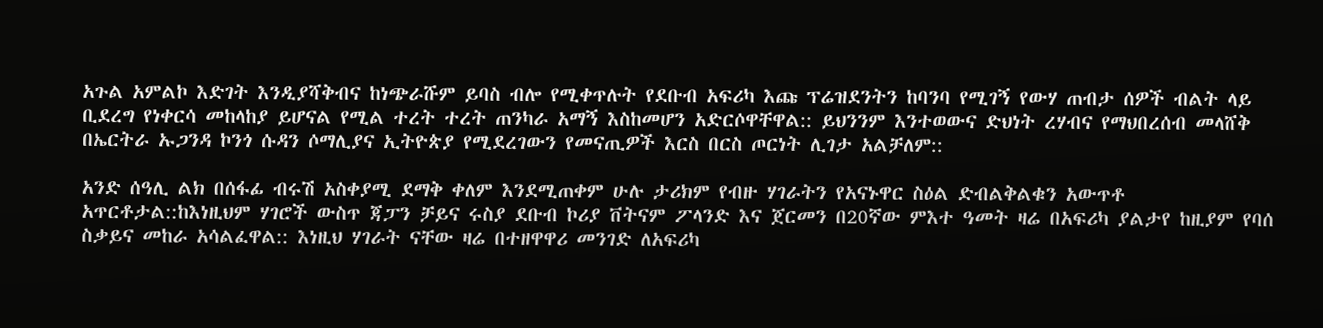አጉል አምልኮ እድገት እንዲያሻቅብና ከነጭራሹም ይባስ ብሎ የሚቀጥሉት የደቡብ አፍሪካ እጩ ፕሬዝደንትን ከባንባ የሚገኝ የውሃ ጠብታ ሰዎች ብልት ላይ ቢደረግ የነቀርሳ መከላከያ ይሆናል የሚል ተረት ተረት ጠንካራ አማኝ እስከመሆን አድርሶዋቸዋል:: ይህንንም እንተወውና ድህነት ረሃብና የማህበረሰብ መላሸቅ በኤርትራ ኡጋንዳ ኮንጎ ሱዳን ሶማሊያና ኢትዮጵያ የሚደረገውን የመናጢዎች እርስ በርስ ጦርነት ሊገታ አልቻለም::

አንድ ሰዓሊ ልክ በሰፋፊ ብሩሽ አስቀያሚ ደማቅ ቀለም እንደሚጠቀም ሁሉ ታሪክም የብዙ ሃገራትን የአናኑዋር ስዕል ድብልቅልቁን አውጥቶ አጥርቶታል::ከእነዚህም ሃገሮች ውስጥ ጃፓን ቻይና ሩስያ ደቡብ ኮሪያ ቨትናም ፖላንድ እና ጀርመን በ20ኛው ምእተ ዓመት ዛሬ በአፍሪካ ያልታየ ከዚያም የባሰ ስቃይና መከራ አሳልፈዋል:: እነዚህ ሃገራት ናቸው ዛሬ በተዘዋዋሪ መንገድ ለአፍሪካ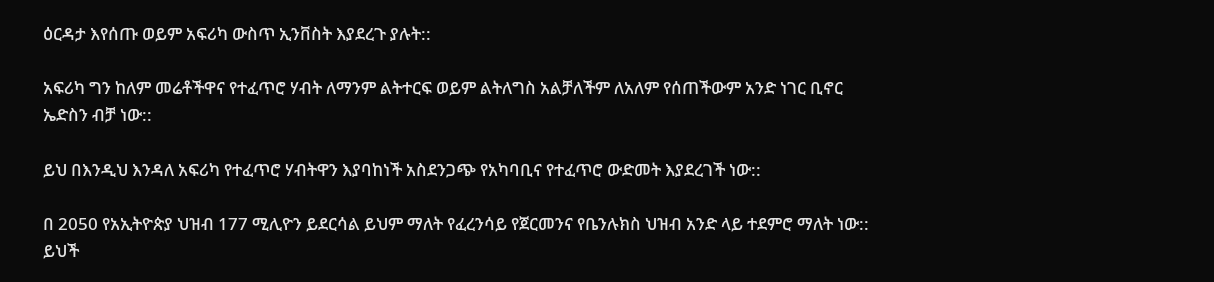ዕርዳታ እየሰጡ ወይም አፍሪካ ውስጥ ኢንቨስት እያደረጉ ያሉት::

አፍሪካ ግን ከለም መሬቶችዋና የተፈጥሮ ሃብት ለማንም ልትተርፍ ወይም ልትለግስ አልቻለችም ለአለም የሰጠችውም አንድ ነገር ቢኖር ኤድስን ብቻ ነው::

ይህ በእንዲህ እንዳለ አፍሪካ የተፈጥሮ ሃብትዋን እያባከነች አስደንጋጭ የአካባቢና የተፈጥሮ ውድመት እያደረገች ነው::

በ 2050 የአኢትዮጵያ ህዝብ 177 ሚሊዮን ይደርሳል ይህም ማለት የፈረንሳይ የጀርመንና የቤንሉክስ ህዝብ አንድ ላይ ተደምሮ ማለት ነው:: ይህች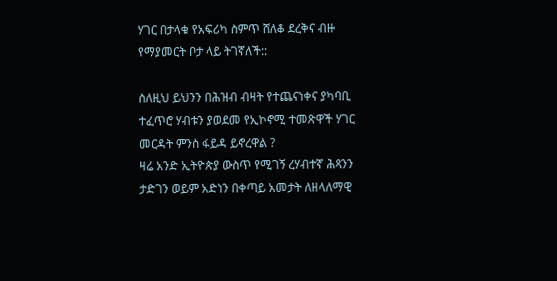ሃገር በታላቁ የአፍሪካ ስምጥ ሸለቆ ደረቅና ብዙ የማያመርት ቦታ ላይ ትገኛለች::

ስለዚህ ይህንን በሕዝብ ብዛት የተጨናነቀና ያካባቢ ተፈጥሮ ሃብቱን ያወደመ የኢኮኖሚ ተመጽዋች ሃገር መርዳት ምንስ ፋይዳ ይኖረዋል ?
ዛሬ አንድ ኢትዮጵያ ውስጥ የሚገኝ ረሃብተኛ ሕጻንን ታድገን ወይም አድነን በቀጣይ አመታት ለዘላለማዊ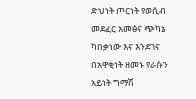ድህነት ጦርነት የወሲብ መደፈር አመፅና ጭካኔ ካበቃነው እና እንደገና በአዋቂነት ዘመኑ የራሱን አይነት ግማሽ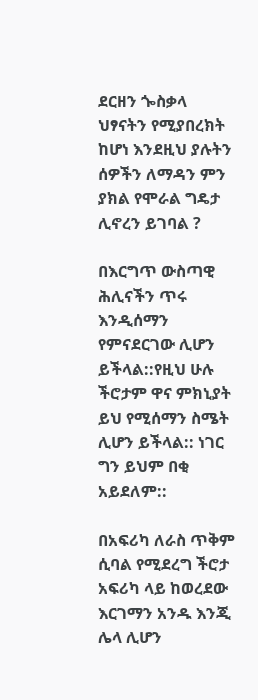ደርዘን ጐስቃላ ህፃናትን የሚያበረክት ከሆነ እንደዚህ ያሉትን ሰዎችን ለማዳን ምን ያክል የሞራል ግዴታ ሊኖረን ይገባል ?

በእርግጥ ውስጣዊ ሕሊናችን ጥሩ እንዲሰማን የምናደርገው ሊሆን ይችላል::የዚህ ሁሉ ችሮታም ዋና ምክኒያት ይህ የሚሰማን ስሜት ሊሆን ይችላል:: ነገር ግን ይህም በቂ አይደለም::

በአፍሪካ ለራስ ጥቅም ሲባል የሚደረግ ችሮታ አፍሪካ ላይ ከወረደው እርገማን አንዱ እንጂ ሌላ ሊሆን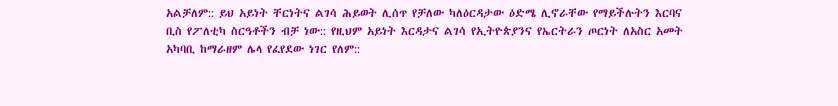አልቻለም:: ይህ አይነት ቸርነትና ልገሳ ሕይወት ሊሰጥ የቻለው ካለዕርዳታው ዕድሜ ሊኖራቸው የማይችሉትን እርባና ቢስ የፖለቲካ ስርዓቶችን ብቻ ነው:: የዚህም አይነት እርዳታና ልገሳ የኢትዮጵያንና የኤርትራን ጦርነት ለአስር አመት አካባቢ ከማራዘም ሌላ የፈየደው ነገር የለም::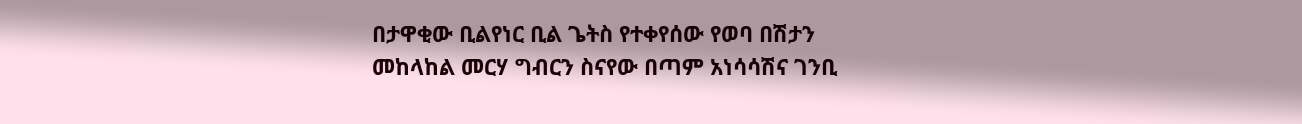በታዋቂው ቢልየነር ቢል ጌትስ የተቀየሰው የወባ በሽታን መከላከል መርሃ ግብርን ስናየው በጣም አነሳሳሽና ገንቢ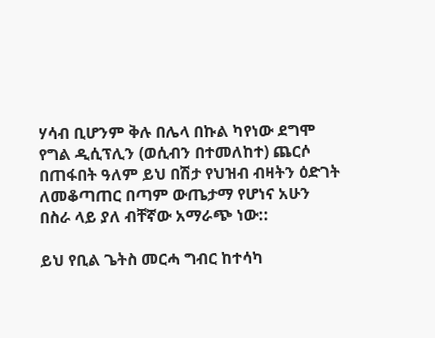ሃሳብ ቢሆንም ቅሉ በሌላ በኩል ካየነው ደግሞ የግል ዲሲፕሊን (ወሲብን በተመለከተ) ጨርሶ በጠፋበት ዓለም ይህ በሽታ የህዝብ ብዛትን ዕድገት ለመቆጣጠር በጣም ውጤታማ የሆነና አሁን በስራ ላይ ያለ ብቸኛው አማራጭ ነው::

ይህ የቢል ጌትስ መርሓ ግብር ከተሳካ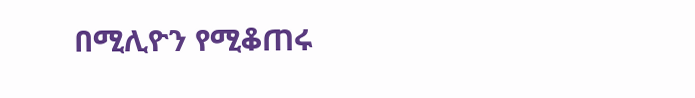በሚሊዮን የሚቆጠሩ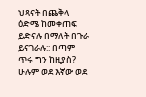ህጻናት በጨቅላ ዕድሜ ከመቀጠፍ ይድናሉ በማለት በጉራ ይናገራሉ:: በጣም ጥሩ ግን ከዚያስ? ሁሉም ወደ እኛው ወደ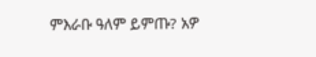ምእራቡ ዓለም ይምጡ? አዎ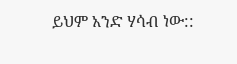ይህም አንድ ሃሳብ ነው::